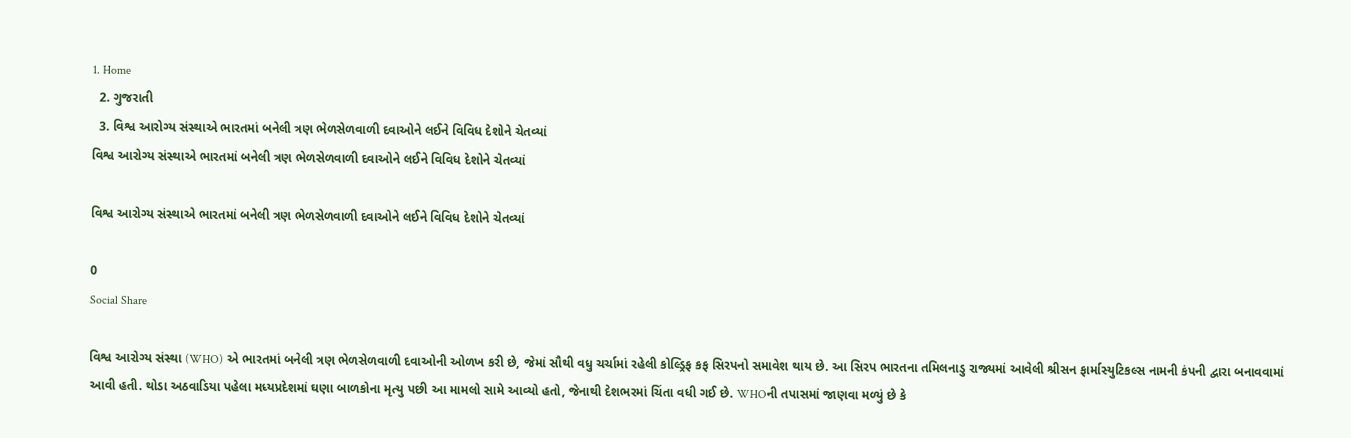1. Home
  2. ગુજરાતી
  3. વિશ્વ આરોગ્ય સંસ્થાએ ભારતમાં બનેલી ત્રણ ભેળસેળવાળી દવાઓને લઈને વિવિધ દેશોને ચેતવ્યાં
વિશ્વ આરોગ્ય સંસ્થાએ ભારતમાં બનેલી ત્રણ ભેળસેળવાળી દવાઓને લઈને વિવિધ દેશોને ચેતવ્યાં

વિશ્વ આરોગ્ય સંસ્થાએ ભારતમાં બનેલી ત્રણ ભેળસેળવાળી દવાઓને લઈને વિવિધ દેશોને ચેતવ્યાં

0
Social Share

વિશ્વ આરોગ્ય સંસ્થા (WHO) એ ભારતમાં બનેલી ત્રણ ભેળસેળવાળી દવાઓની ઓળખ કરી છે, જેમાં સૌથી વધુ ચર્ચામાં રહેલી કોલ્ડ્રિફ કફ સિરપનો સમાવેશ થાય છે. આ સિરપ ભારતના તમિલનાડુ રાજ્યમાં આવેલી શ્રીસન ફાર્માસ્યુટિકલ્સ નામની કંપની દ્વારા બનાવવામાં આવી હતી. થોડા અઠવાડિયા પહેલા મધ્યપ્રદેશમાં ઘણા બાળકોના મૃત્યુ પછી આ મામલો સામે આવ્યો હતો, જેનાથી દેશભરમાં ચિંતા વધી ગઈ છે. WHOની તપાસમાં જાણવા મળ્યું છે કે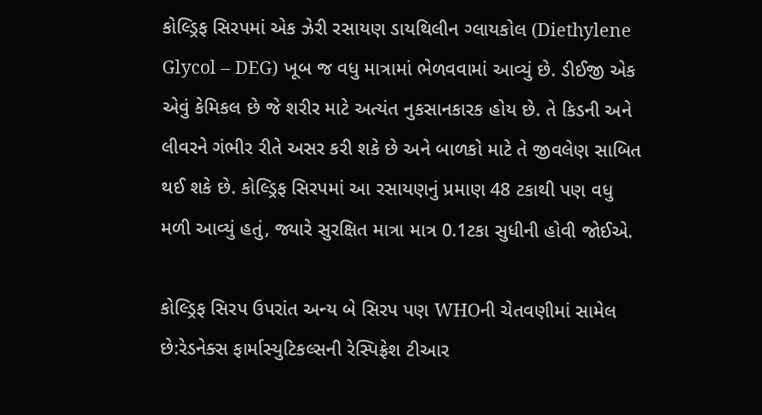કોલ્ડ્રિફ સિરપમાં એક ઝેરી રસાયણ ડાયથિલીન ગ્લાયકોલ (Diethylene Glycol – DEG) ખૂબ જ વધુ માત્રામાં ભેળવવામાં આવ્યું છે. ડીઈજી એક એવું કેમિકલ છે જે શરીર માટે અત્યંત નુકસાનકારક હોય છે. તે કિડની અને લીવરને ગંભીર રીતે અસર કરી શકે છે અને બાળકો માટે તે જીવલેણ સાબિત થઈ શકે છે. કોલ્ડ્રિફ સિરપમાં આ રસાયણનું પ્રમાણ 48 ટકાથી પણ વધુ મળી આવ્યું હતું, જ્યારે સુરક્ષિત માત્રા માત્ર 0.1ટકા સુધીની હોવી જોઈએ.

કોલ્ડ્રિફ સિરપ ઉપરાંત અન્ય બે સિરપ પણ WHOની ચેતવણીમાં સામેલ છે:રેડનેક્સ ફાર્માસ્યુટિકલ્સની રેસ્પિફ્રેશ ટીઆર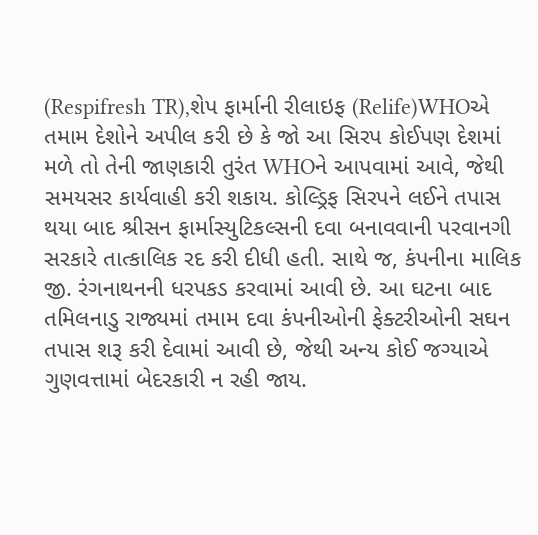(Respifresh TR),શેપ ફાર્માની રીલાઇફ (Relife)WHOએ તમામ દેશોને અપીલ કરી છે કે જો આ સિરપ કોઈપણ દેશમાં મળે તો તેની જાણકારી તુરંત WHOને આપવામાં આવે, જેથી સમયસર કાર્યવાહી કરી શકાય. કોલ્ડ્રિફ સિરપને લઈને તપાસ થયા બાદ શ્રીસન ફાર્માસ્યુટિકલ્સની દવા બનાવવાની પરવાનગી સરકારે તાત્કાલિક રદ કરી દીધી હતી. સાથે જ, કંપનીના માલિક જી. રંગનાથનની ધરપકડ કરવામાં આવી છે. આ ઘટના બાદ તમિલનાડુ રાજ્યમાં તમામ દવા કંપનીઓની ફેક્ટરીઓની સઘન તપાસ શરૂ કરી દેવામાં આવી છે, જેથી અન્ય કોઈ જગ્યાએ ગુણવત્તામાં બેદરકારી ન રહી જાય.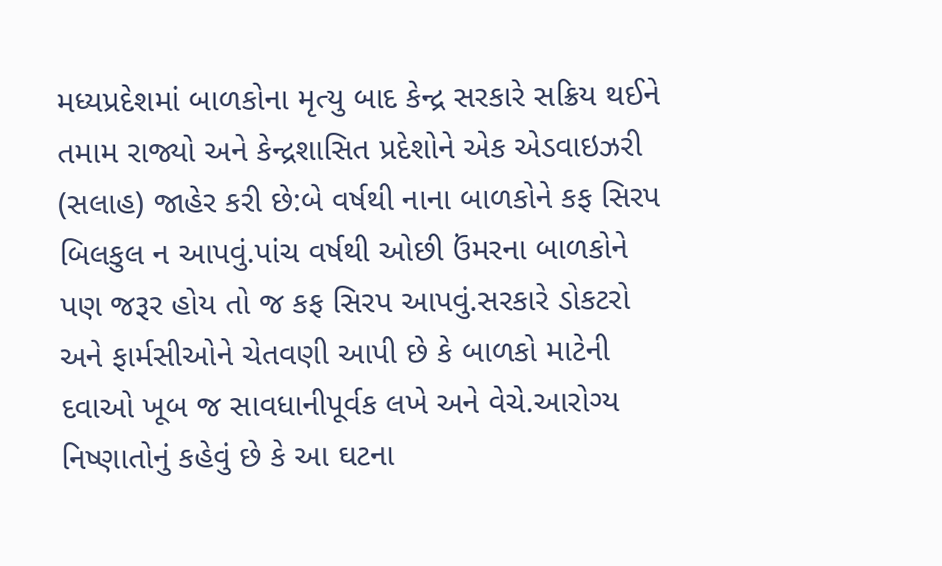મધ્યપ્રદેશમાં બાળકોના મૃત્યુ બાદ કેન્દ્ર સરકારે સક્રિય થઈને તમામ રાજ્યો અને કેન્દ્રશાસિત પ્રદેશોને એક એડવાઇઝરી (સલાહ) જાહેર કરી છે:બે વર્ષથી નાના બાળકોને કફ સિરપ બિલકુલ ન આપવું.પાંચ વર્ષથી ઓછી ઉંમરના બાળકોને પણ જરૂર હોય તો જ કફ સિરપ આપવું.સરકારે ડોકટરો અને ફાર્મસીઓને ચેતવણી આપી છે કે બાળકો માટેની દવાઓ ખૂબ જ સાવધાનીપૂર્વક લખે અને વેચે.આરોગ્ય નિષ્ણાતોનું કહેવું છે કે આ ઘટના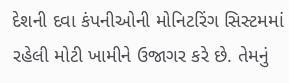દેશની દવા કંપનીઓની મોનિટરિંગ સિસ્ટમમાં રહેલી મોટી ખામીને ઉજાગર કરે છે. તેમનું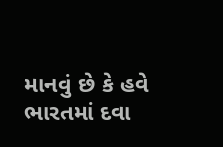માનવું છે કે હવે ભારતમાં દવા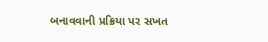બનાવવાની પ્રક્રિયા પર સખત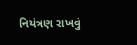નિયંત્રણ રાખવું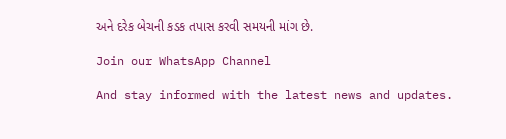અને દરેક બેચની કડક તપાસ કરવી સમયની માંગ છે.

Join our WhatsApp Channel

And stay informed with the latest news and updates.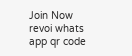Join Now
revoi whats app qr code